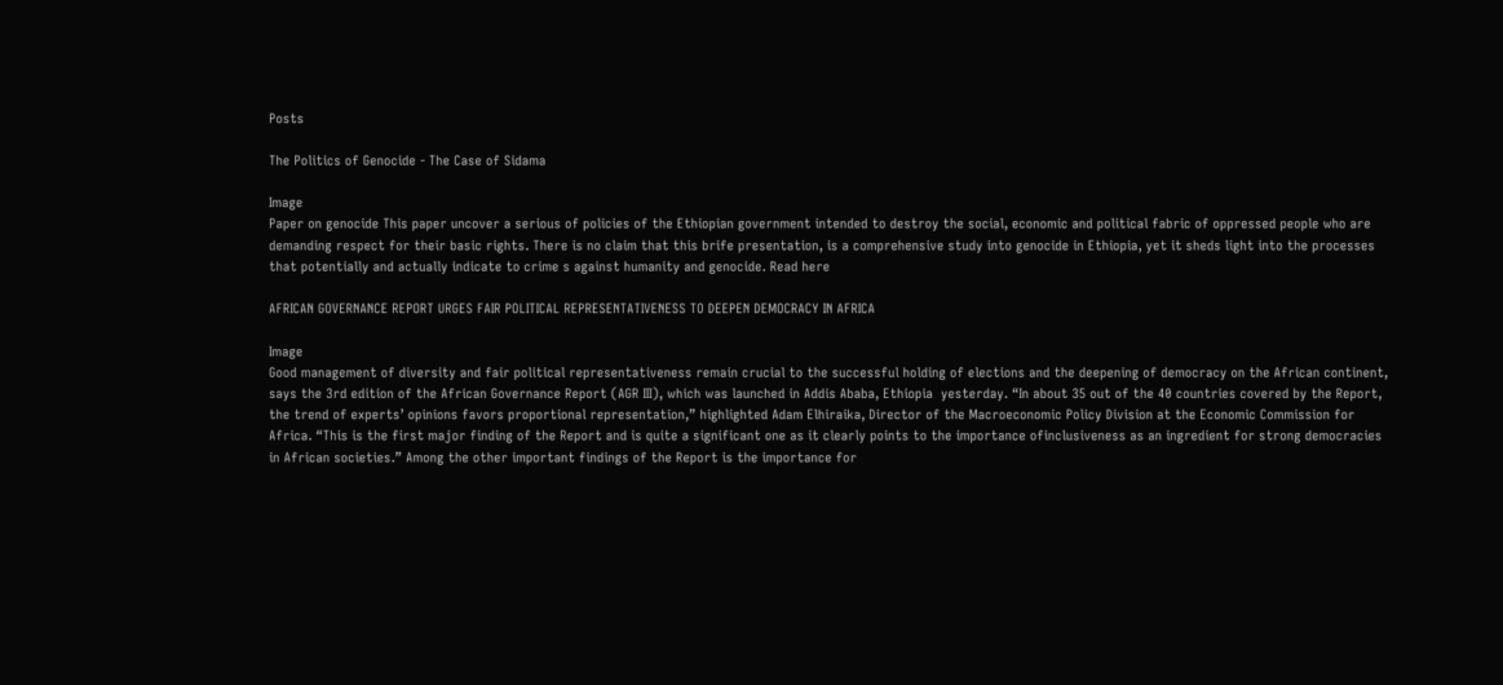Posts

The Politics of Genocide - The Case of Sidama

Image
Paper on genocide This paper uncover a serious of policies of the Ethiopian government intended to destroy the social, economic and political fabric of oppressed people who are demanding respect for their basic rights. There is no claim that this brife presentation, is a comprehensive study into genocide in Ethiopia, yet it sheds light into the processes that potentially and actually indicate to crime s against humanity and genocide. Read here

AFRICAN GOVERNANCE REPORT URGES FAIR POLITICAL REPRESENTATIVENESS TO DEEPEN DEMOCRACY IN AFRICA

Image
Good management of diversity and fair political representativeness remain crucial to the successful holding of elections and the deepening of democracy on the African continent, says the 3rd edition of the African Governance Report (AGR III), which was launched in Addis Ababa, Ethiopia  yesterday. “In about 35 out of the 40 countries covered by the Report, the trend of experts’ opinions favors proportional representation,” highlighted Adam Elhiraika, Director of the Macroeconomic Policy Division at the Economic Commission for Africa. “This is the first major finding of the Report and is quite a significant one as it clearly points to the importance ofinclusiveness as an ingredient for strong democracies in African societies.” Among the other important findings of the Report is the importance for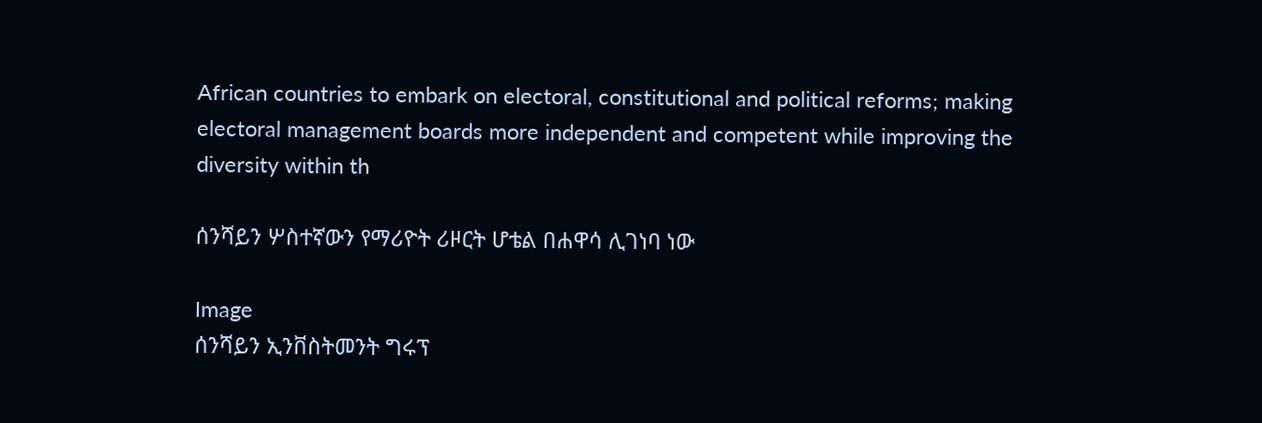African countries to embark on electoral, constitutional and political reforms; making electoral management boards more independent and competent while improving the diversity within th

ሰንሻይን ሦስተኛውን የማሪዮት ሪዞርት ሆቴል በሐዋሳ ሊገነባ ነው

Image
ሰንሻይን ኢንቨስትመንት ግሩፕ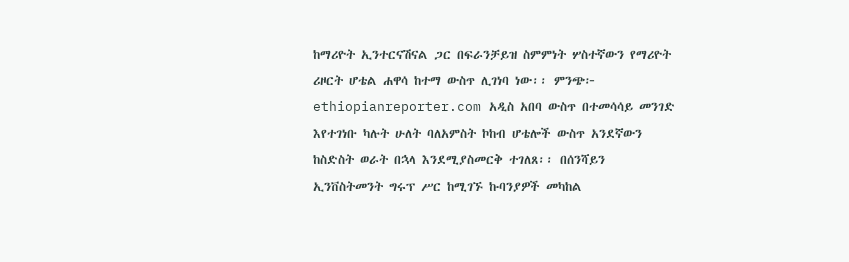ከማሪዮት ኢንተርናሽናል ጋር በፍራንቻይዝ ስምምነት ሦስተኛውን የማሪዮት ሪዞርት ሆቴል ሐዋሳ ከተማ ውስጥ ሊገነባ ነው፡፡ ምንጭ፦ ethiopianreporter.com አዲስ አበባ ውስጥ በተመሳሳይ መንገድ እየተገነቡ ካሉት ሁለት ባለአምስት ኮከብ ሆቴሎች ውስጥ አንደኛውን ከስድስት ወራት በኋላ እንደሚያስመርቅ ተገለጸ፡፡ በሰንሻይን ኢንቨስትመንት ግሩፕ ሥር ከሚገኙ ኩባንያዎች መካከል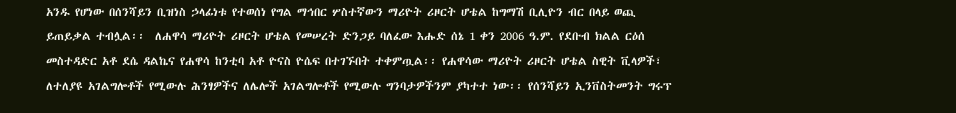አንዱ የሆነው በሰንሻይን ቢዝነስ ኃላፊነቱ የተወሰነ የግል ማኅበር ሦስተኛውን ማሪዮት ሪዞርት ሆቴል ከግማሽ ቢሊዮን ብር በላይ ወጪ ይጠይቃል ተብሏል፡፡  ለሐዋሳ ማሪዮት ሪዞርት ሆቴል የመሠረት ድንጋይ ባለፈው እሑድ ሰኔ 1 ቀን 2006 ዓ.ም. የደቡብ ክልል ርዕሰ መስተዳድር አቶ ደሴ ዳልኬና የሐዋሳ ከንቲባ አቶ ዮናስ ዮሴፍ በተገኙበት ተቀምጧል፡፡ የሐዋሳው ማሪዮት ሪዞርት ሆቴል ስዊት ቪላዎች፣ ለተለያዩ አገልግሎቶች የሚውሉ ሕንፃዎችና ለሌሎች አገልግሎቶች የሚውሉ ግንባታዎችንም ያካተተ ነው፡፡ የሰንሻይን ኢንቨስትመንት ግሩፕ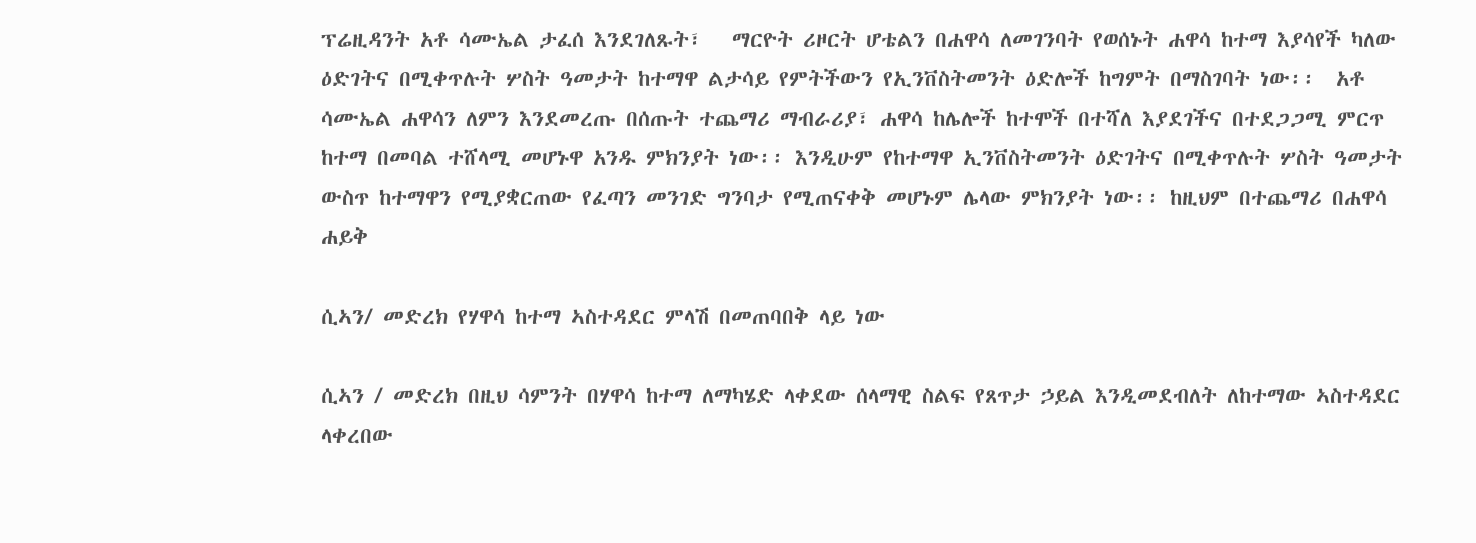ፕሬዚዳንት አቶ ሳሙኤል ታፈሰ እንደገለጹት፣   ማርዮት ሪዞርት ሆቴልን በሐዋሳ ለመገንባት የወሰኑት ሐዋሳ ከተማ እያሳየች ካለው ዕድገትና በሚቀጥሉት ሦስት ዓመታት ከተማዋ ልታሳይ የምትችውን የኢንቨስትመንት ዕድሎች ከግምት በማስገባት ነው፡፡  አቶ ሳሙኤል ሐዋሳን ለምን እንደመረጡ በሰጡት ተጨማሪ ማብራሪያ፣ ሐዋሳ ከሌሎች ከተሞች በተሻለ እያደገችና በተደጋጋሚ ምርጥ ከተማ በመባል ተሸላሚ መሆኑዋ አንዱ ምክንያት ነው፡፡ እንዲሁም የከተማዋ ኢንቨስትመንት ዕድገትና በሚቀጥሉት ሦስት ዓመታት ውስጥ ከተማዋን የሚያቋርጠው የፈጣን መንገድ ግንባታ የሚጠናቀቅ መሆኑም ሌላው ምክንያት ነው፡፡ ከዚህም በተጨማሪ በሐዋሳ ሐይቅ

ሲኣን/ መድረክ የሃዋሳ ከተማ ኣስተዳደር ምላሽ በመጠባበቅ ላይ ነው

ሲኣን / መድረክ በዚህ ሳምንት በሃዋሳ ከተማ ለማካሄድ ላቀደው ሰላማዊ ስልፍ የጸጥታ ኃይል እንዲመደብለት ለከተማው ኣስተዳደር ላቀረበው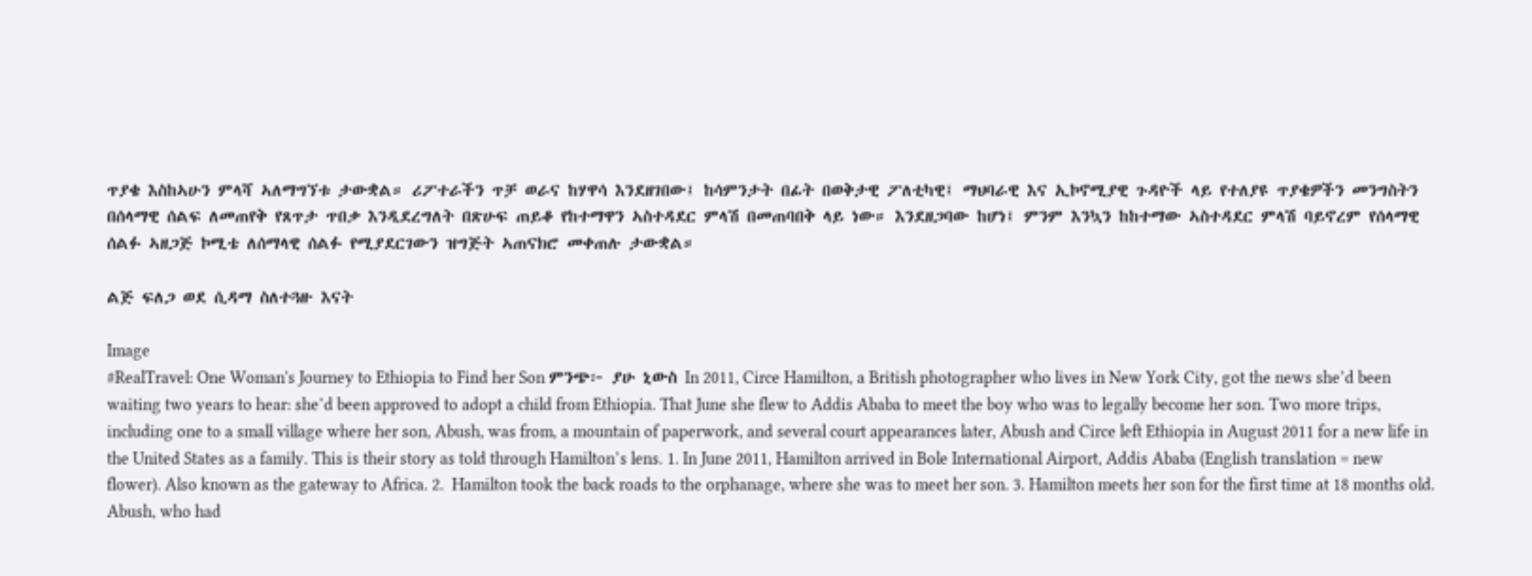ጥያቄ እስከኣሁን ምላሻ ኣለማግኘቱ ታውቋል። ሪፖተራችን ጥቻ ወራና ከሃዋሳ እንደዘገበው፤ ከሳምንታት በፊት በወቅታዊ ፖለቲካዊ፤ ማህባራዊ እና ኢኮኖሚያዊ ጉዳዮች ላይ የተለያዩ ጥያቄዎችን መንግስትን በሰላማዊ ሰልፍ ለመጠየቅ የጸጥታ ጥበቃ እንዲደረግለት በጽሁፍ ጠይቆ የከተማዋን ኣስተዳደር ምላሽ በመጠባበቅ ላይ ነው። እንደዘጋባው ከሆነ፤ ምንም እንኳን ከከተማው ኣስተዳደር ምላሽ ባይኖረም የሰላማዊ ሰልፉ ኣዘጋጅ ኮሚቴ ለሰማላዊ ሰልፉ የሚያደርገውን ዝግጅት ኣጠናክሮ መቀጠሉ ታውቋል።

ልጅ ፍለጋ ወደ ሲዳማ ስለተጓዙ እናት

Image
#RealTravel: One Woman's Journey to Ethiopia to Find her Son ምንጭ፦ ያሁ ኒውስ In 2011, Circe Hamilton, a British photographer who lives in New York City, got the news she’d been waiting two years to hear: she’d been approved to adopt a child from Ethiopia. That June she flew to Addis Ababa to meet the boy who was to legally become her son. Two more trips, including one to a small village where her son, Abush, was from, a mountain of paperwork, and several court appearances later, Abush and Circe left Ethiopia in August 2011 for a new life in the United States as a family. This is their story as told through Hamilton’s lens. 1. In June 2011, Hamilton arrived in Bole International Airport, Addis Ababa (English translation = new flower). Also known as the gateway to Africa. 2.  Hamilton took the back roads to the orphanage, where she was to meet her son. 3. Hamilton meets her son for the first time at 18 months old. Abush, who had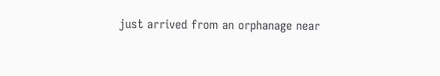just arrived from an orphanage near